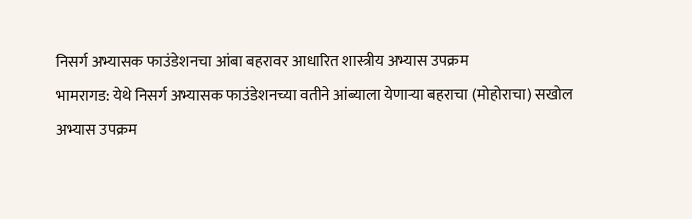निसर्ग अभ्यासक फाउंडेशनचा आंबा बहरावर आधारित शास्त्रीय अभ्यास उपक्रम
भामरागड: येथे निसर्ग अभ्यासक फाउंडेशनच्या वतीने आंब्याला येणाऱ्या बहराचा (मोहोराचा) सखोल अभ्यास उपक्रम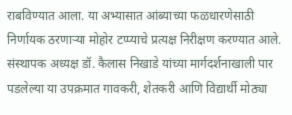राबविण्यात आला. या अभ्यासात आंब्याच्या फळधारणेसाठी निर्णायक ठरणाऱ्या मोहोर टप्प्याचे प्रत्यक्ष निरीक्षण करण्यात आले. संस्थापक अध्यक्ष डॉ. कैलास निखाडे यांच्या मार्गदर्शनाखाली पार पडलेल्या या उपक्रमात गावकरी, शेतकरी आणि विद्यार्थी मोठ्या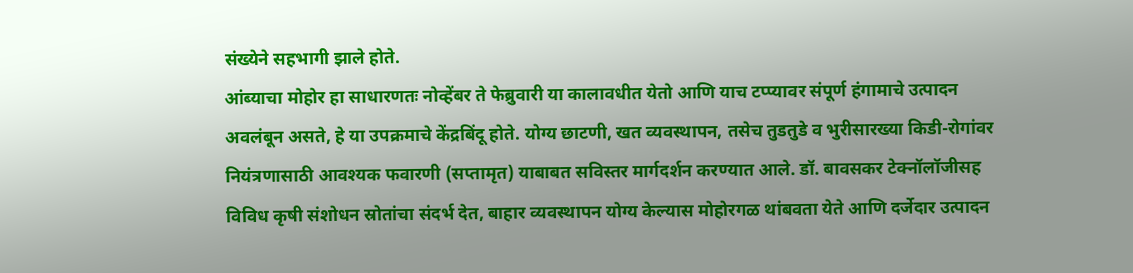संख्येने सहभागी झाले होते.
आंब्याचा मोहोर हा साधारणतः नोव्हेंबर ते फेब्रुवारी या कालावधीत येतो आणि याच टप्प्यावर संपूर्ण हंगामाचे उत्पादन अवलंबून असते, हे या उपक्रमाचे केंद्रबिंदू होते. योग्य छाटणी, खत व्यवस्थापन, तसेच तुडतुडे व भुरीसारख्या किडी-रोगांवर नियंत्रणासाठी आवश्यक फवारणी (सप्तामृत) याबाबत सविस्तर मार्गदर्शन करण्यात आले. डॉ. बावसकर टेक्नॉलॉजीसह विविध कृषी संशोधन स्रोतांचा संदर्भ देत, बाहार व्यवस्थापन योग्य केल्यास मोहोरगळ थांबवता येते आणि दर्जेदार उत्पादन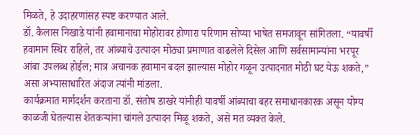मिळते, हे उदाहरणांसह स्पष्ट करण्यात आले.
डॉ. कैलास निखाडे यांनी हवामानाचा मोहोरावर होणारा परिणाम सोप्या भाषेत समजावून सांगितला. “यावर्षी हवामान स्थिर राहिले, तर आंब्याचे उत्पादन मोठ्या प्रमाणात वाढलेले दिसेल आणि सर्वसामान्यांना भरपूर आंबा उपलब्ध होईल; मात्र अचानक हवामान बदल झाल्यास मोहोर गळून उत्पादनात मोठी घट येऊ शकते,” असा अभ्यासाधारित अंदाज त्यांनी मांडला.
कार्यक्रमात मार्गदर्शन करताना डॉ. संतोष डाखरे यांनीही यावर्षी आंब्याचा बहर समाधानकारक असून योग्य काळजी घेतल्यास शेतकऱ्यांना चांगले उत्पादन मिळू शकते, असे मत व्यक्त केले.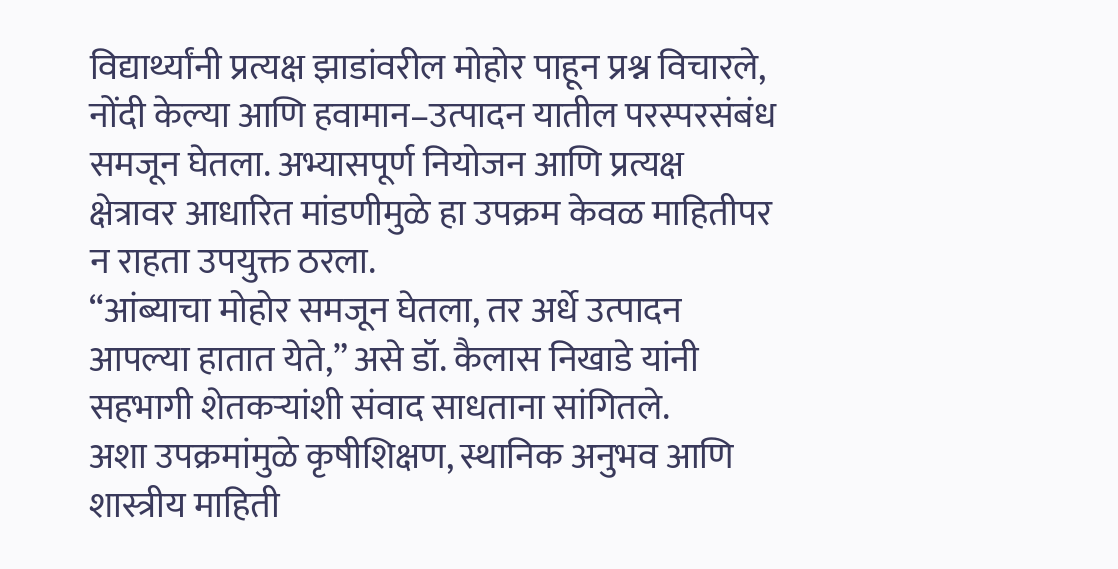विद्यार्थ्यांनी प्रत्यक्ष झाडांवरील मोहोर पाहून प्रश्न विचारले, नोंदी केल्या आणि हवामान–उत्पादन यातील परस्परसंबंध समजून घेतला. अभ्यासपूर्ण नियोजन आणि प्रत्यक्ष क्षेत्रावर आधारित मांडणीमुळे हा उपक्रम केवळ माहितीपर न राहता उपयुक्त ठरला.
“आंब्याचा मोहोर समजून घेतला, तर अर्धे उत्पादन आपल्या हातात येते,” असे डॉ. कैलास निखाडे यांनी सहभागी शेतकऱ्यांशी संवाद साधताना सांगितले.
अशा उपक्रमांमुळे कृषीशिक्षण, स्थानिक अनुभव आणि शास्त्रीय माहिती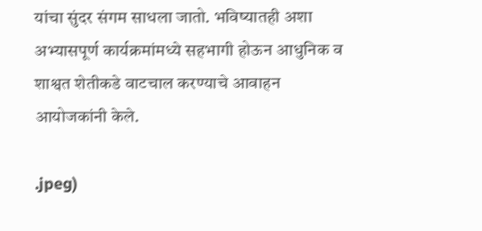यांचा सुंदर संगम साधला जातो. भविष्यातही अशा अभ्यासपूर्ण कार्यक्रमांमध्ये सहभागी होऊन आधुनिक व शाश्वत शेतीकडे वाटचाल करण्याचे आवाहन आयोजकांनी केले.

.jpeg)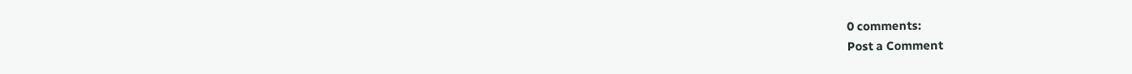0 comments:
Post a Comment